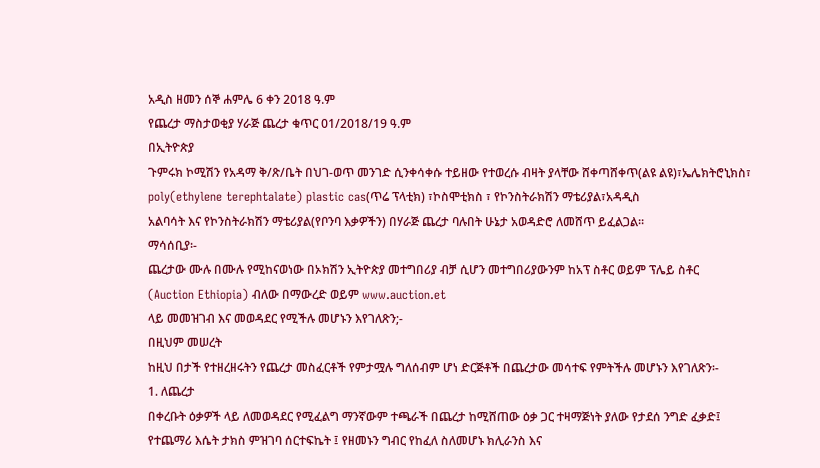አዲስ ዘመን ሰኞ ሐምሌ 6 ቀን 2018 ዓ.ም
የጨረታ ማስታወቂያ ሃራጅ ጨረታ ቁጥር 01/2018/19 ዓ.ም
በኢትዮጵያ
ጉምሩክ ኮሚሽን የአዳማ ቅ/ጽ/ቤት በህገ-ወጥ መንገድ ሲንቀሳቀሱ ተይዘው የተወረሱ ብዛት ያላቸው ሸቀጣሸቀጥ(ልዩ ልዩ)፣ኤሌክትሮኒክስ፣
poly(ethylene terephtalate) plastic cas(ጥሬ ፕላቲክ) ፣ኮስሞቲክስ ፣ የኮንስትራክሽን ማቴሪያል፣አዳዲስ
አልባሳት እና የኮንስትራክሽን ማቴሪያል(የቦንባ እቃዎችን) በሃራጅ ጨረታ ባሉበት ሁኔታ አወዳድሮ ለመሸጥ ይፈልጋል።
ማሳሰቢያ፡-
ጨረታው ሙሉ በሙሉ የሚከናወነው በኦክሽን ኢትዮጵያ መተግበሪያ ብቻ ሲሆን መተግበሪያውንም ከአፕ ስቶር ወይም ፕሌይ ስቶር
(Auction Ethiopia) ብለው በማውረድ ወይም www.auction.et
ላይ መመዝገብ እና መወዳደር የሚችሉ መሆኑን እየገለጽን;-
በዚህም መሠረት
ከዚህ በታች የተዘረዘሩትን የጨረታ መስፈርቶች የምታሟሉ ግለሰብም ሆነ ድርጅቶች በጨረታው መሳተፍ የምትችሉ መሆኑን እየገለጽን፡-
1. ለጨረታ
በቀረቡት ዕቃዎች ላይ ለመወዳደር የሚፈልግ ማንኛውም ተጫራች በጨረታ ከሚሸጠው ዕቃ ጋር ተዛማጅነት ያለው የታደሰ ንግድ ፈቃድ፤
የተጨማሪ እሴት ታክስ ምዝገባ ሰርተፍኬት ፤ የዘመኑን ግብር የከፈለ ስለመሆኑ ክሊራንስ እና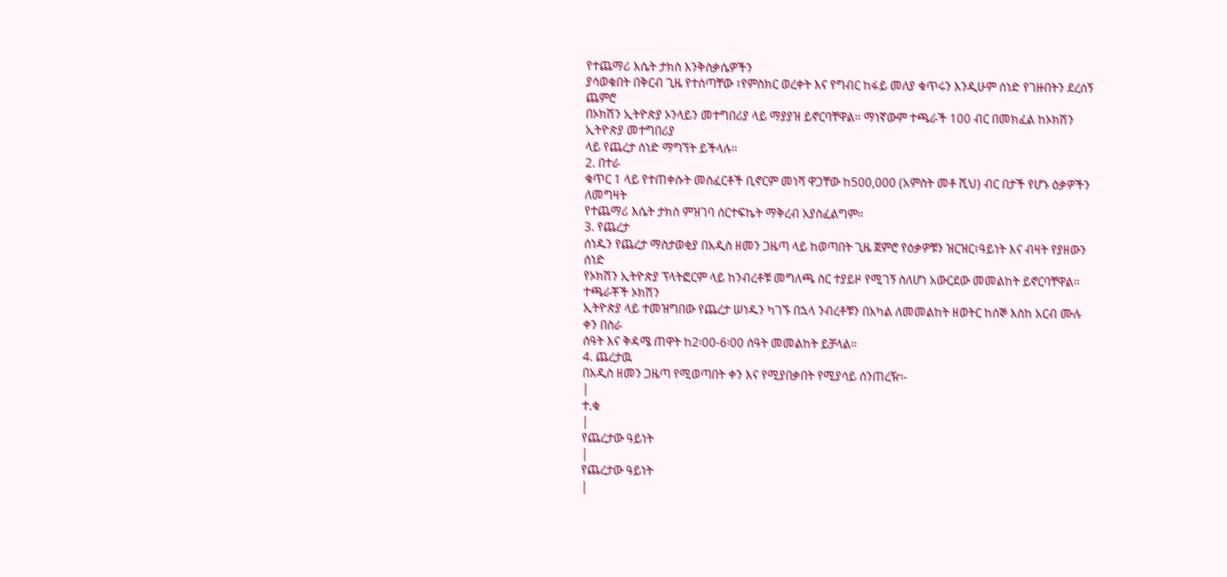የተጨማሪ እሴት ታክስ እንቅስቃሴዎችን
ያሳወቁበት በቅርብ ጊዜ የተሰጣቸው ፣የምስክር ወረቀት እና የግብር ከፋይ መለያ ቁጥሩን እንዲሁም ሰነድ የገዙበትን ደረሰኝ ጨምሮ
በኦክሽን ኢትዮጵያ ኦንላይን መተግበሪያ ላይ ማያያዝ ይኖርባቸዋል። ማነኛውም ተጫራች 100 ብር በመክፈል ከኦክሽን ኢትዮጵያ መተግበሪያ
ላይ የጨረታ ሰነድ ማግኘት ይችላሉ።
2. በተራ
ቁጥር 1 ላይ የተጠቀሱት መስፈርቶች ቢኖርም መነሻ ዋጋቸው ከ500,000 (አምስት መቶ ሺህ) ብር በታች የሆኑ ዕቃዎችን ለመግዛት
የተጨማሪ እሴት ታክስ ምዝገባ ሰርተፍኬት ማቅረብ አያስፈልግም።
3. የጨረታ
ሰነዱን የጨረታ ማስታወቂያ በአዲስ ዘመን ጋዜጣ ላይ ከወጣበት ጊዜ ጀምሮ የዕቃዎቹን ዝርዝር፣ዓይነት እና ብዛት የያዘውን ሰነድ
የኦክሽን ኢትዮጵያ ፕላትፎርም ላይ ከንብረቶቹ መግለጫ ስር ተያይዞ የሚገኝ ስለሆነ አውርደው መመልከት ይኖርባቸዋል። ተጫራቾች ኦክሽን
ኢትዮጵያ ላይ ተመዝግበው የጨረታ ሠነዱን ካገኙ በኋላ ንብረቶቹን በአካል ለመመልከት ዘወትር ከሰኞ እስከ አርብ ሙሉ ቀን በስራ
ሰዓት እና ቅዳሜ ጠዋት ከ2፡00-6፡00 ሰዓት መመልከት ይቻላል።
4. ጨረታዉ
በአዲስ ዘመን ጋዜጣ የሚወጣበት ቀን እና የሚያበቃበት የሚያሳይ ሰንጠረዥ፡-
|
ተ.ቁ
|
የጨረታው ዓይነት
|
የጨረታው ዓይነት
|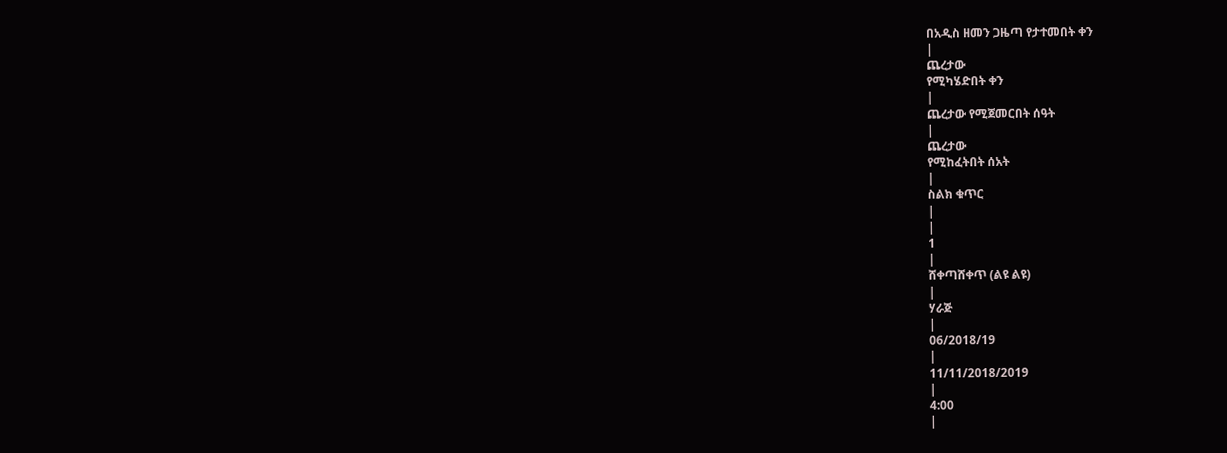በአዲስ ዘመን ጋዜጣ የታተመበት ቀን
|
ጨረታው
የሚካሄድበት ቀን
|
ጨረታው የሚጀመርበት ሰዓት
|
ጨረታው
የሚከፈትበት ሰአት
|
ስልክ ቁጥር
|
|
1
|
ሸቀጣሸቀጥ (ልዩ ልዩ)
|
ሃራጅ
|
06/2018/19
|
11/11/2018/2019
|
4:00
|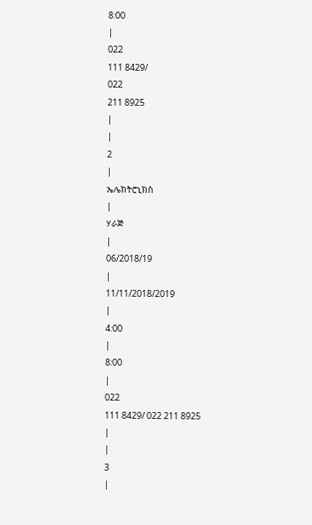8:00
|
022
111 8429/
022
211 8925
|
|
2
|
ኤሌክትሮኒክስ
|
ሃራጅ
|
06/2018/19
|
11/11/2018/2019
|
4:00
|
8:00
|
022
111 8429/ 022 211 8925
|
|
3
|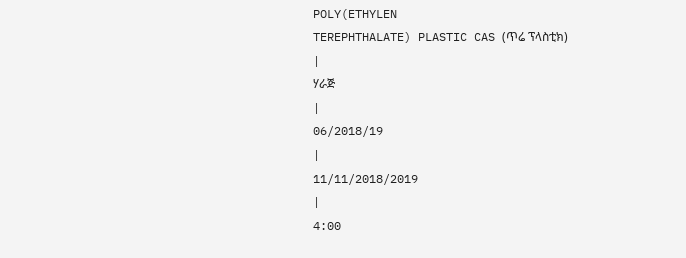POLY(ETHYLEN
TEREPHTHALATE) PLASTIC CAS (ጥሬ ፕላስቲክ)
|
ሃራጅ
|
06/2018/19
|
11/11/2018/2019
|
4:00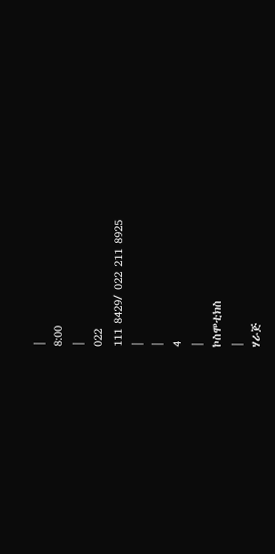|
8:00
|
022
111 8429/ 022 211 8925
|
|
4
|
ኮስሞቲክስ
|
ሃራጅ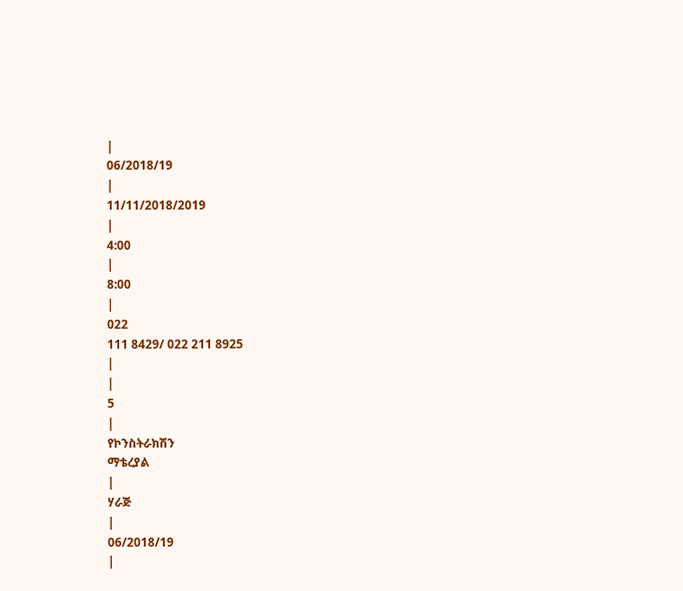|
06/2018/19
|
11/11/2018/2019
|
4:00
|
8:00
|
022
111 8429/ 022 211 8925
|
|
5
|
የኮንስትራክሽን
ማቴረያል
|
ሃራጅ
|
06/2018/19
|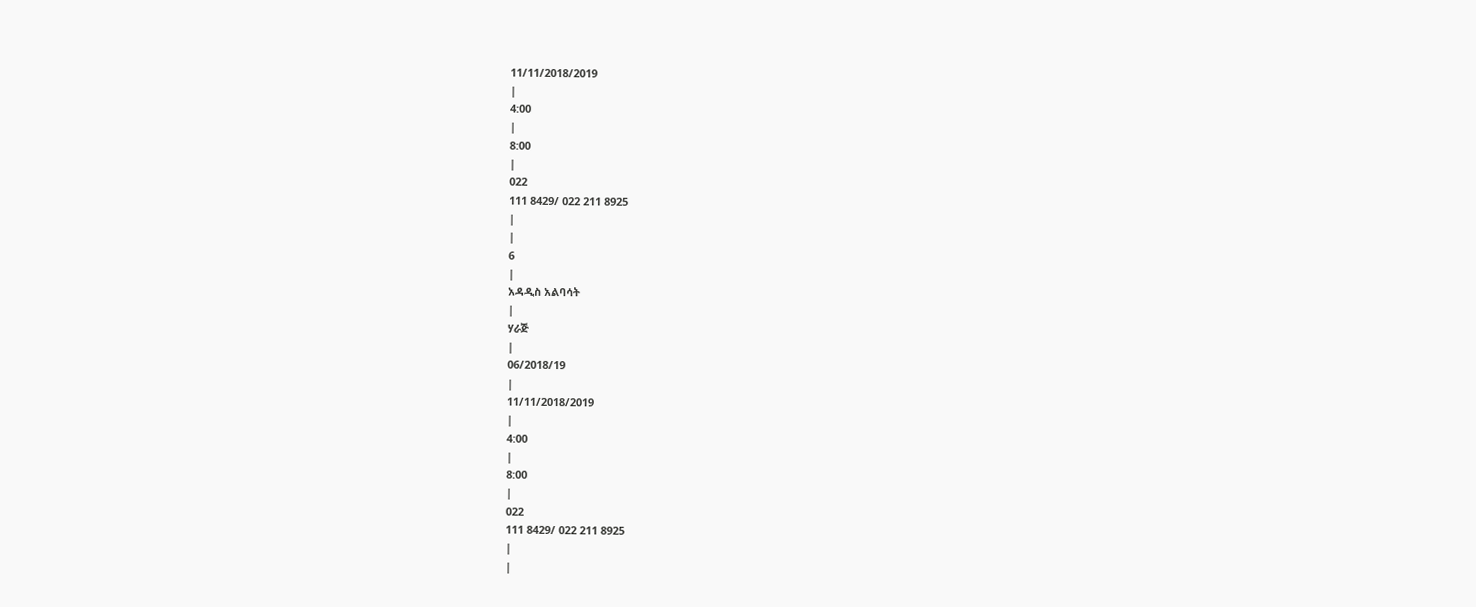11/11/2018/2019
|
4:00
|
8:00
|
022
111 8429/ 022 211 8925
|
|
6
|
አዳዲስ አልባሳት
|
ሃራጅ
|
06/2018/19
|
11/11/2018/2019
|
4:00
|
8:00
|
022
111 8429/ 022 211 8925
|
|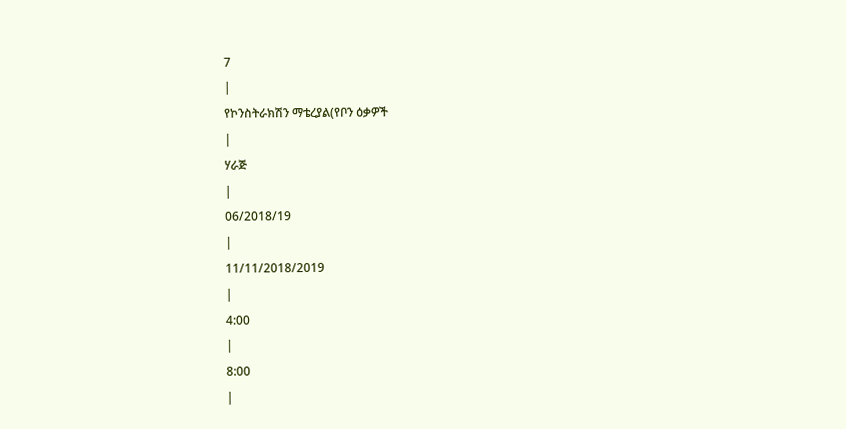7
|
የኮንስትራክሽን ማቴረያል(የቦን ዕቃዎች
|
ሃራጅ
|
06/2018/19
|
11/11/2018/2019
|
4:00
|
8:00
|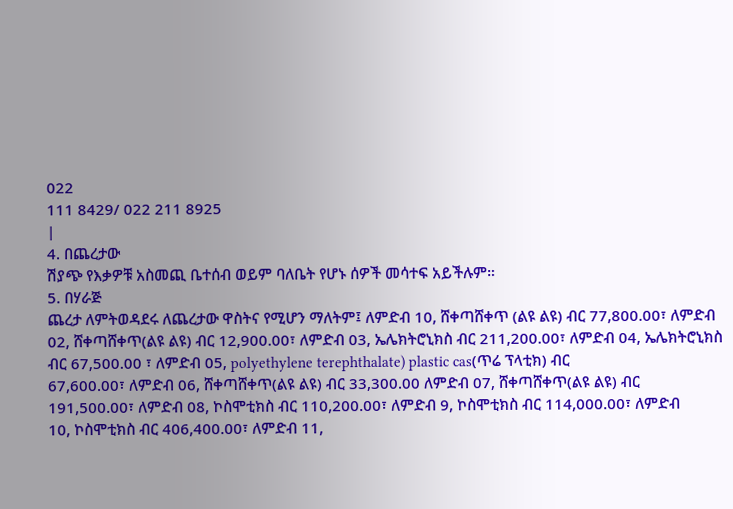022
111 8429/ 022 211 8925
|
4. በጨረታው
ሽያጭ የእቃዎቹ አስመጪ ቤተሰብ ወይም ባለቤት የሆኑ ሰዎች መሳተፍ አይችሉም።
5. በሃራጅ
ጨረታ ለምትወዳደሩ ለጨረታው ዋስትና የሚሆን ማለትም፤ ለምድብ 10, ሸቀጣሸቀጥ (ልዩ ልዩ) ብር 77,800.00፣ ለምድብ
02, ሸቀጣሸቀጥ(ልዩ ልዩ) ብር 12,900.00፣ ለምድብ 03, ኤሌክትሮኒክስ ብር 211,200.00፣ ለምድብ 04, ኤሌክትሮኒክስ
ብር 67,500.00 ፣ ለምድብ 05, polyethylene terephthalate) plastic cas(ጥሬ ፕላቲክ) ብር
67,600.00፣ ለምድብ 06, ሸቀጣሸቀጥ(ልዩ ልዩ) ብር 33,300.00 ለምድብ 07, ሸቀጣሸቀጥ(ልዩ ልዩ) ብር
191,500.00፣ ለምድብ 08, ኮስሞቲክስ ብር 110,200.00፣ ለምድብ 9, ኮስሞቲክስ ብር 114,000.00፣ ለምድብ
10, ኮስሞቲክስ ብር 406,400.00፣ ለምድብ 11,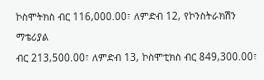ኮስሞትክስ ብር 116,000.00፣ ለምድብ 12, የኮንስትራክሽን ማቴሪያል
ብር 213,500.00፣ ለምድብ 13, ኮስሞቲክስ ብር 849,300.00፣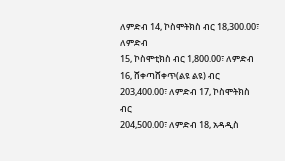ለምድብ 14, ኮስሞትክስ ብር 18,300.00፣ ለምድብ
15, ኮስሞቲክስ ብር 1,800.00፣ ለምድብ 16, ሸቀጣሸቀጥ(ልዩ ልዩ) ብር 203,400.00፣ ለምድብ 17, ኮስሞትክስ ብር
204,500.00፣ ለምድብ 18, አዳዲስ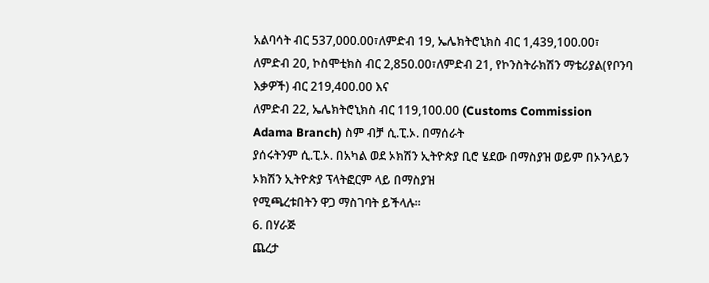አልባሳት ብር 537,000.00፣ለምድብ 19, ኤሌክትሮኒክስ ብር 1,439,100.00፣
ለምድብ 20, ኮስሞቲክስ ብር 2,850.00፣ለምድብ 21, የኮንስትራክሽን ማቴሪያል(የቦንባ እቃዎች) ብር 219,400.00 እና
ለምድብ 22, ኤሌክትሮኒክስ ብር 119,100.00 (Customs Commission Adama Branch) ስም ብቻ ሲ.ፒ.ኦ. በማሰራት
ያሰሩትንም ሲ.ፒ.ኦ. በአካል ወደ ኦክሽን ኢትዮጵያ ቢሮ ሄደው በማስያዝ ወይም በኦንላይን ኦክሽን ኢትዮጵያ ፕላትፎርም ላይ በማስያዝ
የሚጫረቱበትን ዋጋ ማስገባት ይችላሉ።
6. በሃራጅ
ጨረታ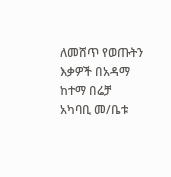ለመሸጥ የወጡትን እቃዎች በአዳማ ከተማ በሬቻ አካባቢ መ/ቤቱ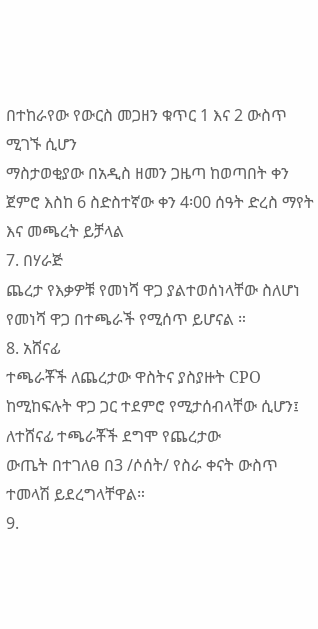በተከራየው የውርስ መጋዘን ቁጥር 1 እና 2 ውስጥ ሚገኙ ሲሆን
ማስታወቂያው በአዲስ ዘመን ጋዜጣ ከወጣበት ቀን ጀምሮ እስከ 6 ስድስተኛው ቀን 4፡00 ሰዓት ድረስ ማየት እና መጫረት ይቻላል
7. በሃራጅ
ጨረታ የእቃዎቹ የመነሻ ዋጋ ያልተወሰነላቸው ስለሆነ የመነሻ ዋጋ በተጫራች የሚሰጥ ይሆናል ።
8. አሸናፊ
ተጫራቾች ለጨረታው ዋስትና ያስያዙት CPO ከሚከፍሉት ዋጋ ጋር ተደምሮ የሚታሰብላቸው ሲሆን፤ ለተሸናፊ ተጫራቾች ደግሞ የጨረታው
ውጤት በተገለፀ በ3 /ሶሰት/ የስራ ቀናት ውስጥ ተመላሽ ይደረግላቸዋል።
9.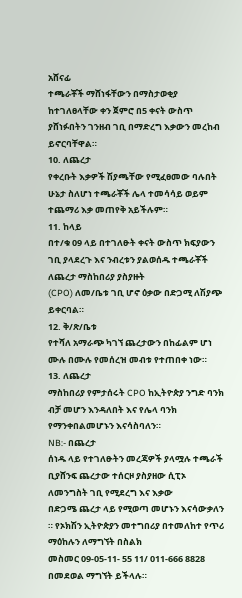አሸናፊ
ተጫራቾች ማሸነፋቸውን በማስታወቂያ ከተገለፀላቸው ቀን ጀምሮ በ5 ቀናት ውስጥ ያሸነፉበትን ገንዘብ ገቢ በማድረግ እቃውን መረከብ
ይኖርባቸዋል።
10. ለጨረታ
የቀረቡት እቃዎች ሽያጫቸው የሚፈፀመው ባሉበት ሁኔታ ስለሆነ ተጫራቾች ሌላ ተመሳሳይ ወይም ተጨማሪ እቃ መጠየቅ አይችሉም።
11. ከላይ
በተ/ቁ 09 ላይ በተገለፁት ቀናት ውስጥ ክፍያውን ገቢ ያላደረጉ እና ንብረቱን ያልወሰዱ ተጫራቾች ለጨረታ ማስከበሪያ ያስያዙት
(CPO) ለመ/ቤቱ ገቢ ሆኖ ዕቃው በድጋሚ ለሽያጭ ይቀርባል።
12. ቅ/ጽ/ቤቱ
የተሻለ አማራጭ ካገኘ ጨረታውን በከፊልም ሆነ ሙሉ በሙሉ የመሰረዝ መብቱ የተጠበቀ ነው።
13. ለጨረታ
ማስከበሪያ የምታሰሩት CPO ከኢትዮጵያ ንግድ ባንክ ብቻ መሆን እንዳለበት እና የሌላ ባንክ የማንቀበልመሆኑን እናሳስባለን።
NB:- በጨረታ
ሰነዱ ላይ የተገለፁትን መረጃዎች ያላሟሉ ተጫራች ቢያሸንፍ ጨረታው ተሰርዞ ያስያዘው ሲፒኦ ለመንግስት ገቢ የሚደረግ እና እቃው
በድጋሜ ጨረታ ላይ የሚወጣ መሆኑን እናሳውቃለን ። የኦክሽን ኢትዮጵያን መተግበሪያ በተመለከተ የጥሪ ማዕከሉን ለማግኘት በስልክ
መስመር 09-05-11- 55 11/ 011-666 8828 በመደወል ማግኘት ይችላሉ።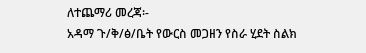ለተጨማሪ መረጃ፡-
አዳማ ጉ/ቅ/ፅ/ቤት የውርስ መጋዘን የስራ ሂደት ስልክ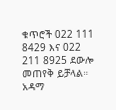ቁጥሮች 022 111 8429 እና 022 211 8925 ደውሎ መጠየቅ ይቻላል።
አዳማ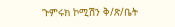ጉምሩክ ኮሚሽን ቅ/ጽ/ቤት